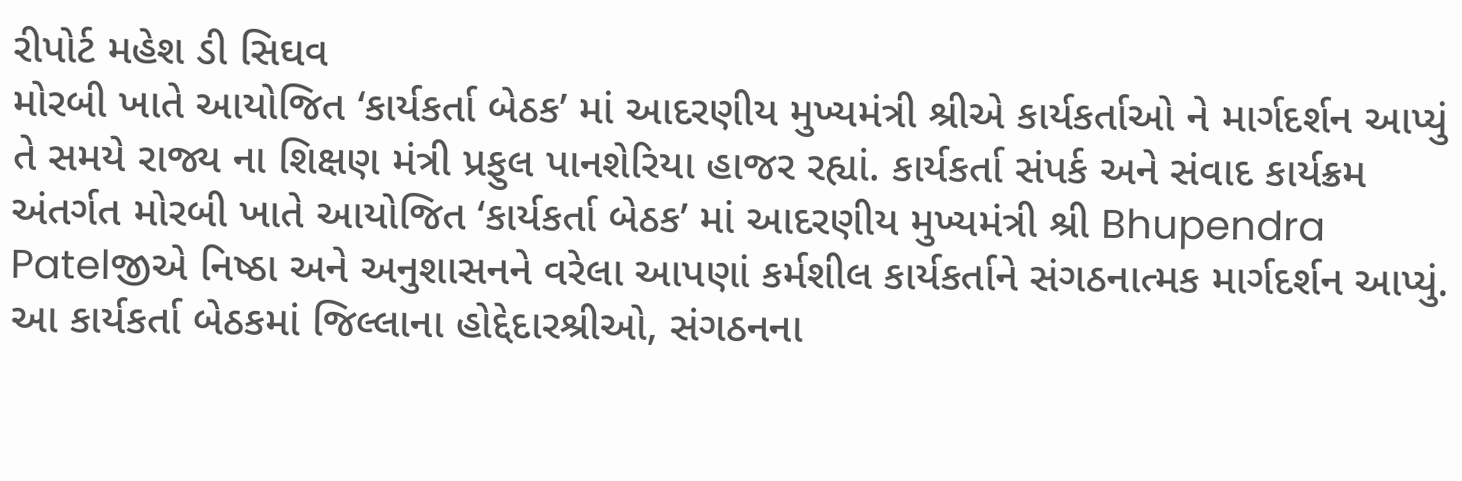રીપોર્ટ મહેશ ડી સિઘવ
મોરબી ખાતે આયોજિત ‘કાર્યકર્તા બેઠક’ માં આદરણીય મુખ્યમંત્રી શ્રીએ કાર્યકર્તાઓ ને માર્ગદર્શન આપ્યું તે સમયે રાજ્ય ના શિક્ષણ મંત્રી પ્રફુલ પાનશેરિયા હાજર રહ્યાં. કાર્યકર્તા સંપર્ક અને સંવાદ કાર્યક્રમ અંતર્ગત મોરબી ખાતે આયોજિત ‘કાર્યકર્તા બેઠક’ માં આદરણીય મુખ્યમંત્રી શ્રી Bhupendra Patelજીએ નિષ્ઠા અને અનુશાસનને વરેલા આપણાં કર્મશીલ કાર્યકર્તાને સંગઠનાત્મક માર્ગદર્શન આપ્યું. આ કાર્યકર્તા બેઠકમાં જિલ્લાના હોદ્દેદારશ્રીઓ, સંગઠનના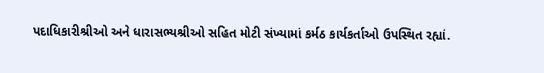પદાધિકારીશ્રીઓ અને ધારાસભ્યશ્રીઓ સહિત મોટી સંખ્યામાં કર્મઠ કાર્યકર્તાઓ ઉપસ્થિત રહ્યાં.